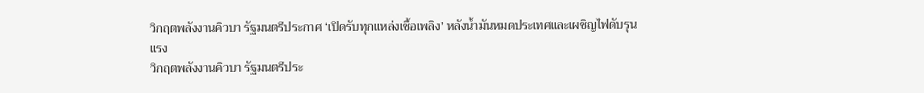วิกฤตพลังงานคิวบา รัฐมนตรีประกาศ ‘เปิดรับทุกแหล่งเชื้อเพลิง’ หลังน้ำมันหมดประเทศและเผชิญไฟดับรุนแรง
วิกฤตพลังงานคิวบา รัฐมนตรีประ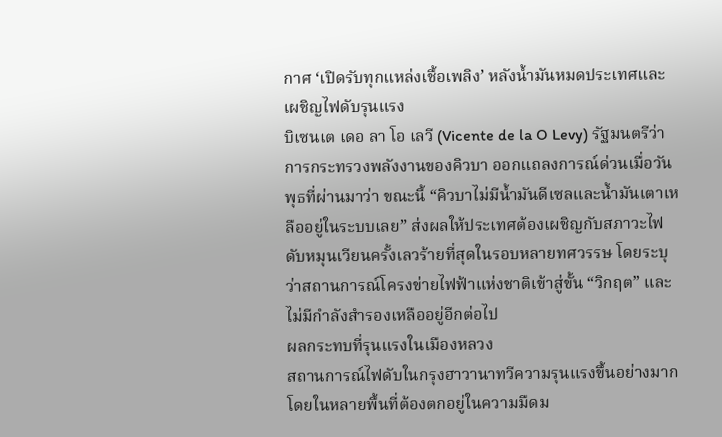กาศ ‘เปิดรับทุกแหล่งเชื้อเพลิง’ หลังน้ำมันหมดประเทศและเผชิญไฟดับรุนแรง
บิเซนเต เดอ ลา โอ เลวี (Vicente de la O Levy) รัฐมนตรีว่าการกระทรวงพลังงานของคิวบา ออกแถลงการณ์ด่วนเมื่อวันพุธที่ผ่านมาว่า ขณะนี้ “คิวบาไม่มีน้ำมันดีเซลและน้ำมันเตาเหลืออยู่ในระบบเลย” ส่งผลให้ประเทศต้องเผชิญกับสภาวะไฟดับหมุนเวียนครั้งเลวร้ายที่สุดในรอบหลายทศวรรษ โดยระบุว่าสถานการณ์โครงข่ายไฟฟ้าแห่งชาติเข้าสู่ขั้น “วิกฤต” และไม่มีกำลังสำรองเหลืออยู่อีกต่อไป
ผลกระทบที่รุนแรงในเมืองหลวง
สถานการณ์ไฟดับในกรุงฮาวานาทวีความรุนแรงขึ้นอย่างมาก โดยในหลายพื้นที่ต้องตกอยู่ในความมืดม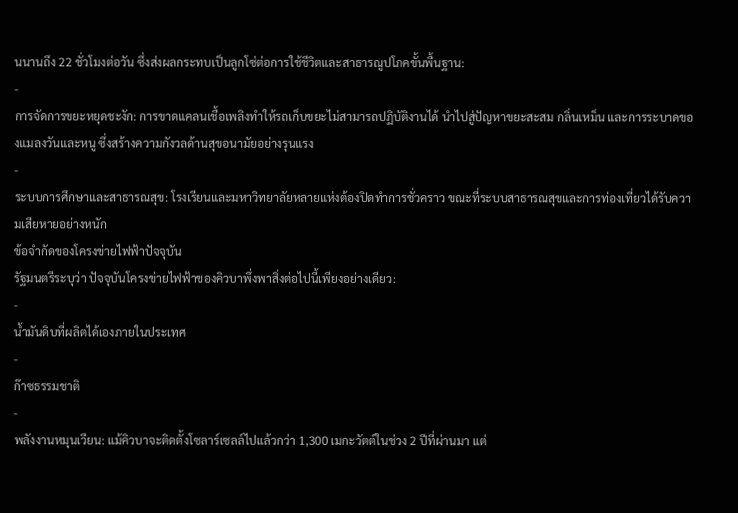นนานถึง 22 ชั่วโมงต่อวัน ซึ่งส่งผลกระทบเป็นลูกโซ่ต่อการใช้ชีวิตและสาธารณูปโภคขั้นพื้นฐาน:
-
การจัดการขยะหยุดชะงัก: การขาดแคลนเชื้อเพลิงทำให้รถเก็บขยะไม่สามารถปฏิบัติงานได้ นำไปสู่ปัญหาขยะสะสม กลิ่นเหม็น และการระบาดของแมลงวันและหนู ซึ่งสร้างความกังวลด้านสุขอนามัยอย่างรุนแรง
-
ระบบการศึกษาและสาธารณสุข: โรงเรียนและมหาวิทยาลัยหลายแห่งต้องปิดทำการชั่วคราว ขณะที่ระบบสาธารณสุขและการท่องเที่ยวได้รับความเสียหายอย่างหนัก
ข้อจำกัดของโครงข่ายไฟฟ้าปัจจุบัน
รัฐมนตรีระบุว่า ปัจจุบันโครงข่ายไฟฟ้าของคิวบาพึ่งพาสิ่งต่อไปนี้เพียงอย่างเดียว:
-
น้ำมันดิบที่ผลิตได้เองภายในประเทศ
-
ก๊าซธรรมชาติ
-
พลังงานหมุนเวียน: แม้คิวบาจะติดตั้งโซลาร์เซลล์ไปแล้วกว่า 1,300 เมกะวัตต์ในช่วง 2 ปีที่ผ่านมา แต่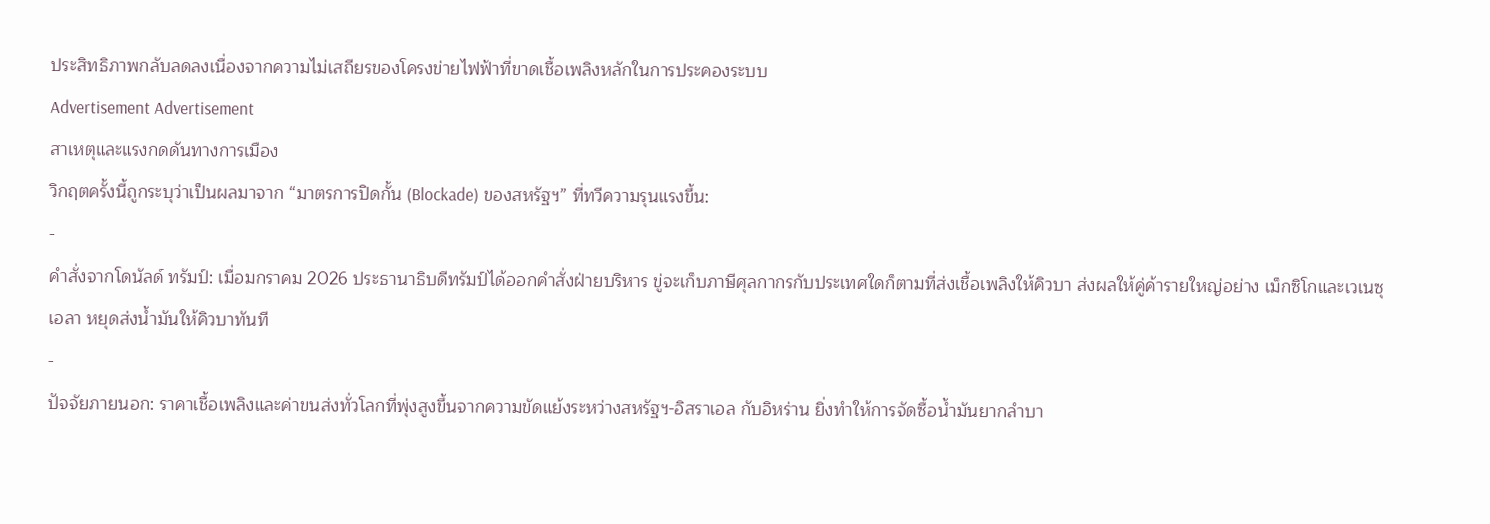ประสิทธิภาพกลับลดลงเนื่องจากความไม่เสถียรของโครงข่ายไฟฟ้าที่ขาดเชื้อเพลิงหลักในการประคองระบบ
Advertisement Advertisement
สาเหตุและแรงกดดันทางการเมือง
วิกฤตครั้งนี้ถูกระบุว่าเป็นผลมาจาก “มาตรการปิดกั้น (Blockade) ของสหรัฐฯ” ที่ทวีความรุนแรงขึ้น:
-
คำสั่งจากโดนัลด์ ทรัมป์: เมื่อมกราคม 2026 ประธานาธิบดีทรัมป์ได้ออกคำสั่งฝ่ายบริหาร ขู่จะเก็บภาษีศุลกากรกับประเทศใดก็ตามที่ส่งเชื้อเพลิงให้คิวบา ส่งผลให้คู่ค้ารายใหญ่อย่าง เม็กซิโกและเวเนซุเอลา หยุดส่งน้ำมันให้คิวบาทันที
-
ปัจจัยภายนอก: ราคาเชื้อเพลิงและค่าขนส่งทั่วโลกที่พุ่งสูงขึ้นจากความขัดแย้งระหว่างสหรัฐฯ-อิสราเอล กับอิหร่าน ยิ่งทำให้การจัดซื้อน้ำมันยากลำบา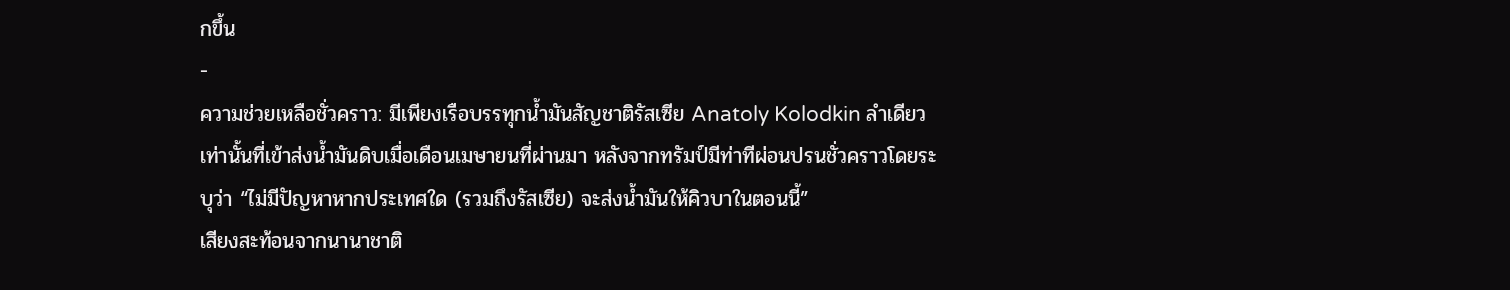กขึ้น
-
ความช่วยเหลือชั่วคราว: มีเพียงเรือบรรทุกน้ำมันสัญชาติรัสเซีย Anatoly Kolodkin ลำเดียวเท่านั้นที่เข้าส่งน้ำมันดิบเมื่อเดือนเมษายนที่ผ่านมา หลังจากทรัมป์มีท่าทีผ่อนปรนชั่วคราวโดยระบุว่า “ไม่มีปัญหาหากประเทศใด (รวมถึงรัสเซีย) จะส่งน้ำมันให้คิวบาในตอนนี้”
เสียงสะท้อนจากนานาชาติ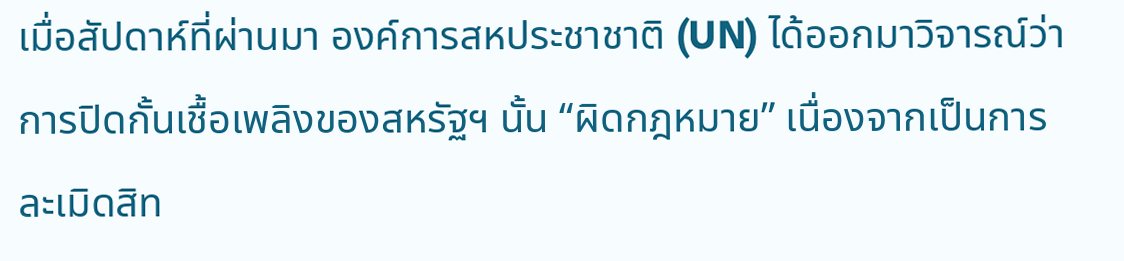เมื่อสัปดาห์ที่ผ่านมา องค์การสหประชาชาติ (UN) ได้ออกมาวิจารณ์ว่าการปิดกั้นเชื้อเพลิงของสหรัฐฯ นั้น “ผิดกฎหมาย” เนื่องจากเป็นการละเมิดสิท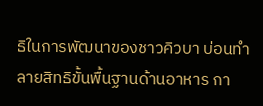ธิในการพัฒนาของชาวคิวบา บ่อนทำลายสิทธิขั้นพื้นฐานด้านอาหาร กา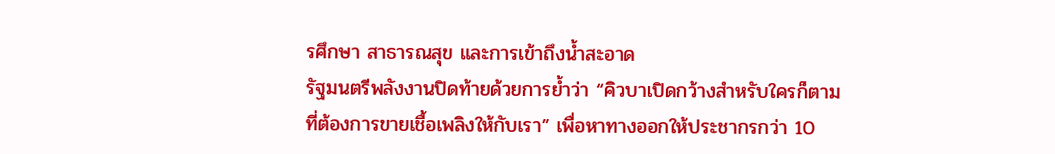รศึกษา สาธารณสุข และการเข้าถึงน้ำสะอาด
รัฐมนตรีพลังงานปิดท้ายด้วยการย้ำว่า “คิวบาเปิดกว้างสำหรับใครก็ตามที่ต้องการขายเชื้อเพลิงให้กับเรา” เพื่อหาทางออกให้ประชากรกว่า 10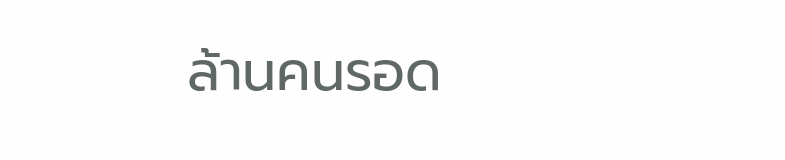ล้านคนรอด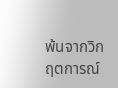พ้นจากวิกฤตการณ์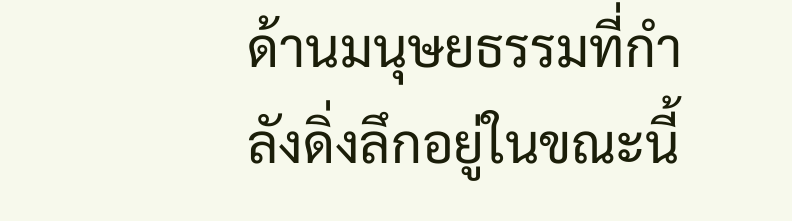ด้านมนุษยธรรมที่กำลังดิ่งลึกอยู่ในขณะนี้